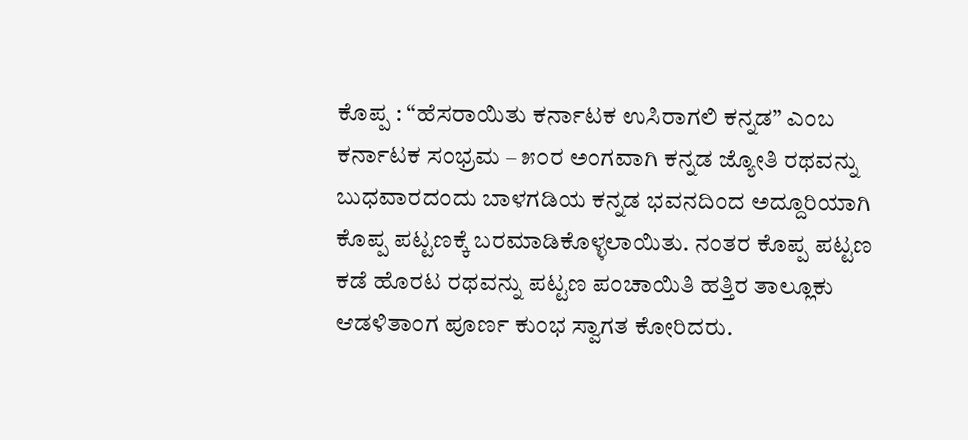ಕೊಪ್ಪ : “ಹೆಸರಾಯಿತು ಕರ್ನಾಟಕ ಉಸಿರಾಗಲಿ ಕನ್ನಡ” ಎಂಬ ಕರ್ನಾಟಕ ಸಂಭ್ರಮ – ೫೦ರ ಅಂಗವಾಗಿ ಕನ್ನಡ ಜ್ಯೋತಿ ರಥವನ್ನು ಬುಧವಾರದಂದು ಬಾಳಗಡಿಯ ಕನ್ನಡ ಭವನದಿಂದ ಅದ್ದೂರಿಯಾಗಿ ಕೊಪ್ಪ ಪಟ್ಟಣಕ್ಕೆ ಬರಮಾಡಿಕೊಳ್ಳಲಾಯಿತು. ನಂತರ ಕೊಪ್ಪ ಪಟ್ಟಣ ಕಡೆ ಹೊರಟ ರಥವನ್ನು ಪಟ್ಟಣ ಪಂಚಾಯಿತಿ ಹತ್ತಿರ ತಾಲ್ಲೂಕು ಆಡಳಿತಾಂಗ ಪೂರ್ಣ ಕುಂಭ ಸ್ವಾಗತ ಕೋರಿದರು.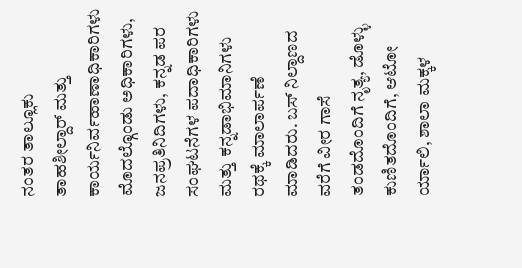ನಂತರ ತಾಲ್ಲೂಕು ತಾಹಶೀಲ್ದಾರ್ ಮತ್ತು ಕಾರ್ಯನಿರ್ವಹಾಣಾಧಿಕಾರಿಗಳು ಮೊದಲ್ಗೊಂಡು ಅಧಿಕಾರಿಗಳು, ಜನಪ್ರತಿನಿದಿಗಳು, ಕನ್ನಡ ಪರ ಸಂಘಟನೆಗಳ ಪದಾಧಿಕಾರಿಗಳು ಮತ್ತು ಕನ್ನಡಾಭಿಮಾನಿಗಳು ರಥಕ್ಕೆ ಮಾಲಾರ್ಪಣೆ ಮಾಡಿದರು. ಬಸ್ ನಿಲ್ದಾಣದ ವರೆಗೆ ವೀರ ಗಾಸೆ ತಂಡದೊಂದಿಗೆ ನೃತ್ಯ, ಡೊಳ್ಳು ಕುಣಿತದೊಂದಿಗೆ, ಆಟೋ ರ್ಯಾಲಿ, ಶಾಲಾ ಮಕ್ಕಳ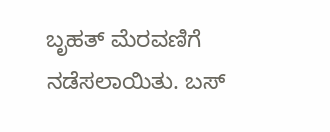ಬೃಹತ್ ಮೆರವಣಿಗೆ ನಡೆಸಲಾಯಿತು. ಬಸ್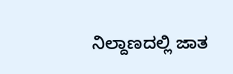ನಿಲ್ದಾಣದಲ್ಲಿ ಜಾತ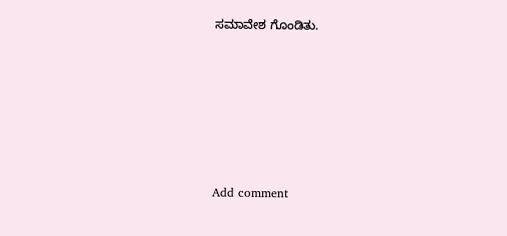ಸಮಾವೇಶ ಗೊಂಡಿತು.






Add comment